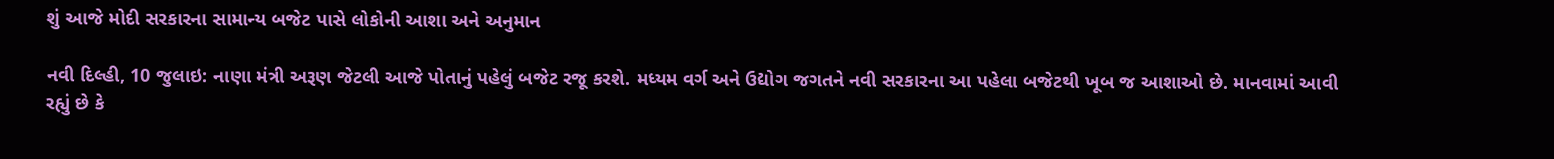શું આજે મોદી સરકારના સામાન્ય બજેટ પાસે લોકોની આશા અને અનુમાન

નવી દિલ્હી, 10 જુલાઇ: નાણા મંત્રી અરૂણ જેટલી આજે પોતાનું પહેલું બજેટ રજૂ કરશે. મધ્યમ વર્ગ અને ઉદ્યોગ જગતને નવી સરકારના આ પહેલા બજેટથી ખૂબ જ આશાઓ છે. માનવામાં આવી રહ્યું છે કે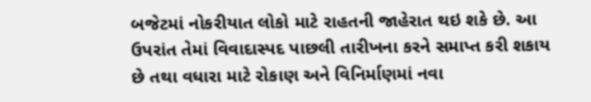બજેટમાં નોકરીયાત લોકો માટે રાહતની જાહેરાત થઇ શકે છે. આ ઉપરાંત તેમાં વિવાદાસ્પદ પાછલી તારીખના કરને સમાપ્ત કરી શકાય છે તથા વધારા માટે રોકાણ અને વિનિર્માણમાં નવા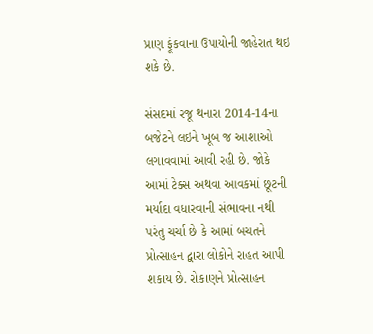પ્રાણ ફૂંકવાના ઉપાયોની જાહેરાત થઇ શકે છે.

સંસદમાં રજૂ થનારા 2014-14ના બજેટને લઇને ખૂબ જ આશાઓ લગાવવામાં આવી રહી છે. જોકે આમાં ટેક્સ અથવા આવકમાં છૂટની મર્યાદા વધારવાની સંભાવના નથી પરંતુ ચર્ચા છે કે આમાં બચતને પ્રોત્સાહન દ્વારા લોકોને રાહત આપી શકાય છે. રોકાણને પ્રોત્સાહન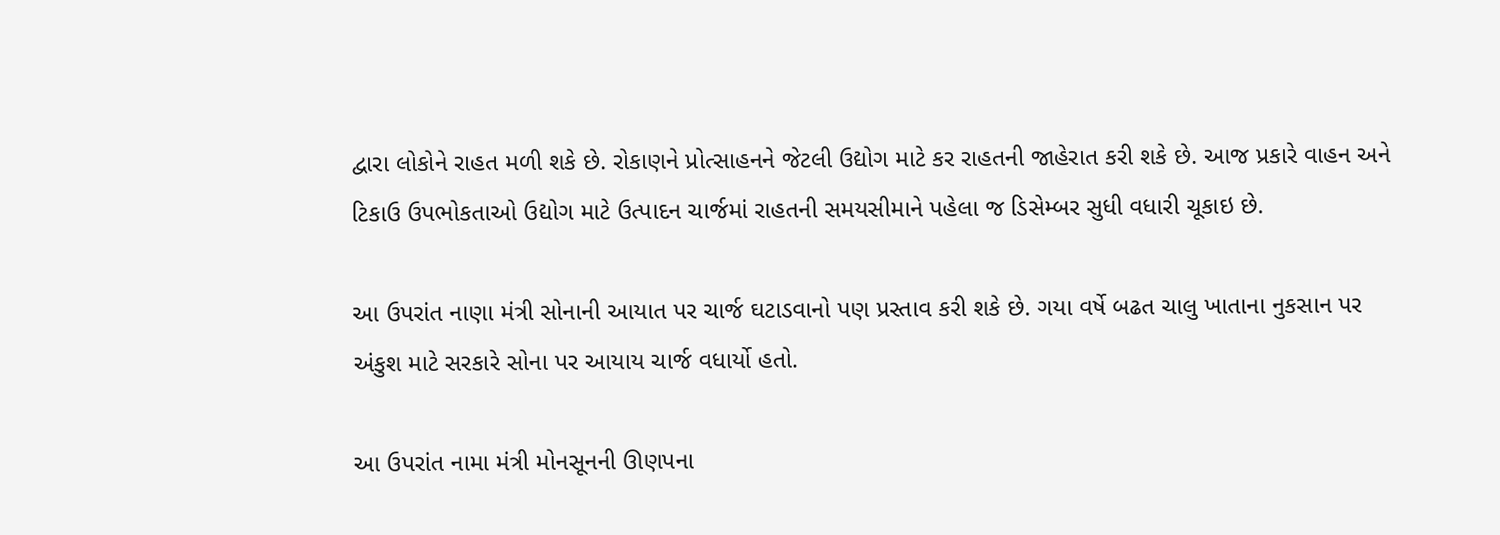દ્વારા લોકોને રાહત મળી શકે છે. રોકાણને પ્રોત્સાહનને જેટલી ઉદ્યોગ માટે કર રાહતની જાહેરાત કરી શકે છે. આજ પ્રકારે વાહન અને ટિકાઉ ઉપભોકતાઓ ઉદ્યોગ માટે ઉત્પાદન ચાર્જમાં રાહતની સમયસીમાને પહેલા જ ડિસેમ્બર સુધી વધારી ચૂકાઇ છે.

આ ઉપરાંત નાણા મંત્રી સોનાની આયાત પર ચાર્જ ઘટાડવાનો પણ પ્રસ્તાવ કરી શકે છે. ગયા વર્ષે બઢત ચાલુ ખાતાના નુકસાન પર અંકુશ માટે સરકારે સોના પર આયાય ચાર્જ વધાર્યો હતો.

આ ઉપરાંત નામા મંત્રી મોનસૂનની ઊણપના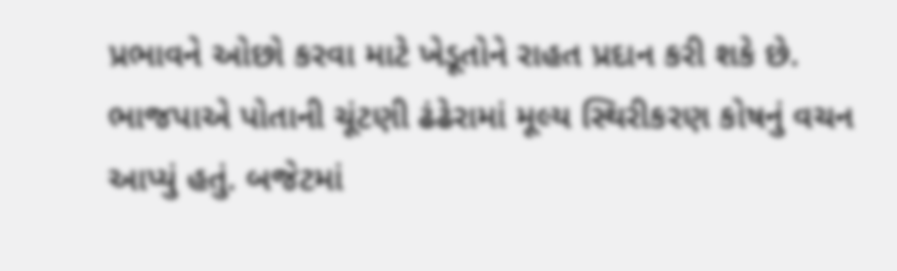પ્રભાવને ઓછો કરવા માટે ખેડૂતોને રાહત પ્રદાન કરી શકે છે. ભાજપાએ પોતાની ચૂંટણી ઢંઢેરામાં મૂલ્ય સ્થિરીકરણ કોષનું વચન આપ્યું હતું. બજેટમાં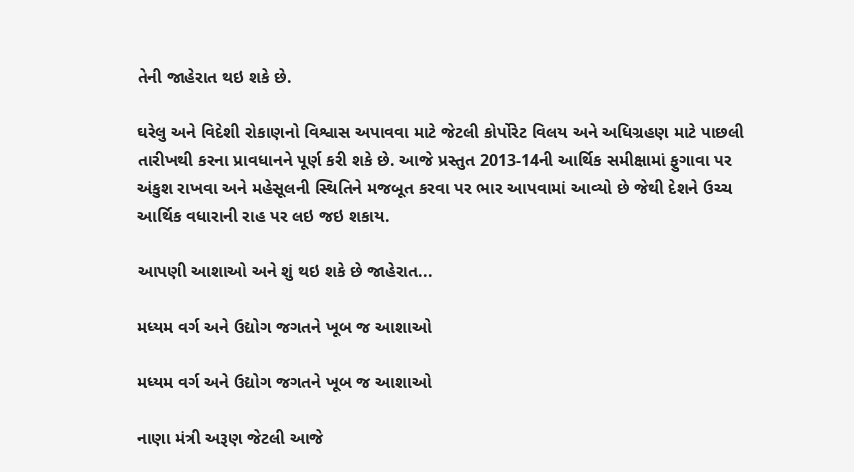તેની જાહેરાત થઇ શકે છે.

ઘરેલુ અને વિદેશી રોકાણનો વિશ્વાસ અપાવવા માટે જેટલી કોર્પોરેટ વિલય અને અધિગ્રહણ માટે પાછલી તારીખથી કરના પ્રાવધાનને પૂર્ણ કરી શકે છે. આજે પ્રસ્તુત 2013-14ની આર્થિક સમીક્ષામાં ફુગાવા પર અંકુશ રાખવા અને મહેસૂલની સ્થિતિને મજબૂત કરવા પર ભાર આપવામાં આવ્યો છે જેથી દેશને ઉચ્ચ આર્થિક વધારાની રાહ પર લઇ જઇ શકાય.

આપણી આશાઓ અને શું થઇ શકે છે જાહેરાત...

મધ્યમ વર્ગ અને ઉદ્યોગ જગતને ખૂબ જ આશાઓ

મધ્યમ વર્ગ અને ઉદ્યોગ જગતને ખૂબ જ આશાઓ

નાણા મંત્રી અરૂણ જેટલી આજે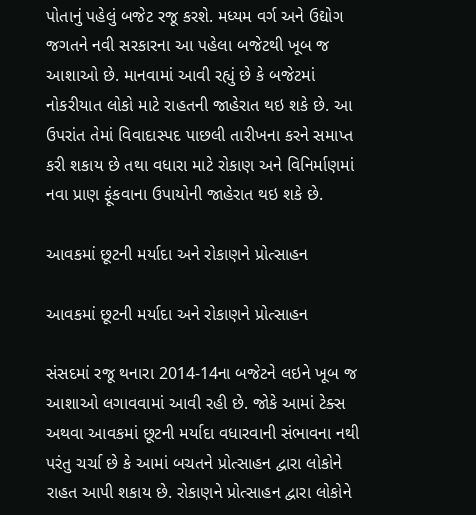પોતાનું પહેલું બજેટ રજૂ કરશે. મધ્યમ વર્ગ અને ઉદ્યોગ જગતને નવી સરકારના આ પહેલા બજેટથી ખૂબ જ આશાઓ છે. માનવામાં આવી રહ્યું છે કે બજેટમાં નોકરીયાત લોકો માટે રાહતની જાહેરાત થઇ શકે છે. આ ઉપરાંત તેમાં વિવાદાસ્પદ પાછલી તારીખના કરને સમાપ્ત કરી શકાય છે તથા વધારા માટે રોકાણ અને વિનિર્માણમાં નવા પ્રાણ ફૂંકવાના ઉપાયોની જાહેરાત થઇ શકે છે.

આવકમાં છૂટની મર્યાદા અને રોકાણને પ્રોત્સાહન

આવકમાં છૂટની મર્યાદા અને રોકાણને પ્રોત્સાહન

સંસદમાં રજૂ થનારા 2014-14ના બજેટને લઇને ખૂબ જ આશાઓ લગાવવામાં આવી રહી છે. જોકે આમાં ટેક્સ અથવા આવકમાં છૂટની મર્યાદા વધારવાની સંભાવના નથી પરંતુ ચર્ચા છે કે આમાં બચતને પ્રોત્સાહન દ્વારા લોકોને રાહત આપી શકાય છે. રોકાણને પ્રોત્સાહન દ્વારા લોકોને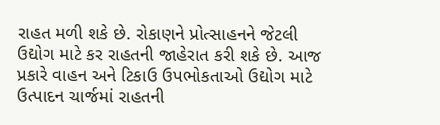રાહત મળી શકે છે. રોકાણને પ્રોત્સાહનને જેટલી ઉદ્યોગ માટે કર રાહતની જાહેરાત કરી શકે છે. આજ પ્રકારે વાહન અને ટિકાઉ ઉપભોકતાઓ ઉદ્યોગ માટે ઉત્પાદન ચાર્જમાં રાહતની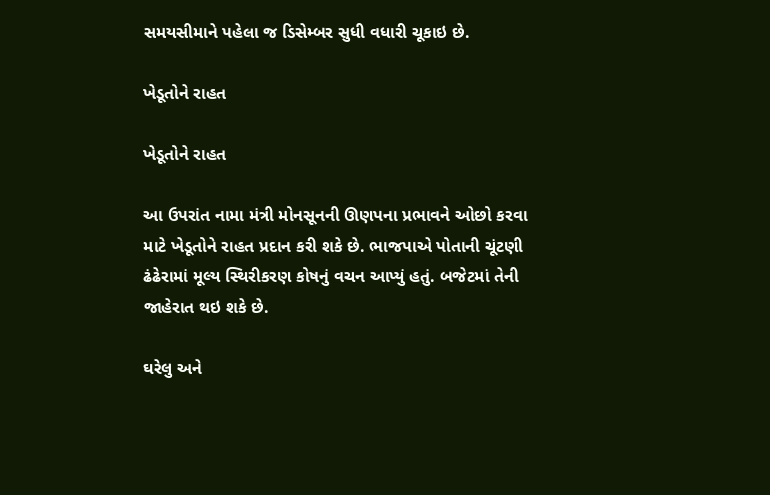સમયસીમાને પહેલા જ ડિસેમ્બર સુધી વધારી ચૂકાઇ છે.

ખેડૂતોને રાહત

ખેડૂતોને રાહત

આ ઉપરાંત નામા મંત્રી મોનસૂનની ઊણપના પ્રભાવને ઓછો કરવા માટે ખેડૂતોને રાહત પ્રદાન કરી શકે છે. ભાજપાએ પોતાની ચૂંટણી ઢંઢેરામાં મૂલ્ય સ્થિરીકરણ કોષનું વચન આપ્યું હતું. બજેટમાં તેની જાહેરાત થઇ શકે છે.

ઘરેલુ અને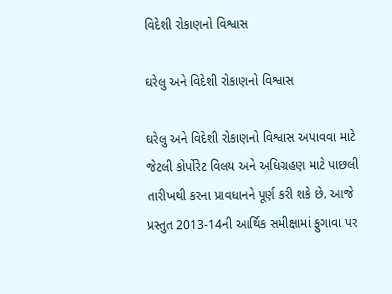વિદેશી રોકાણનો વિશ્વાસ

ઘરેલુ અને વિદેશી રોકાણનો વિશ્વાસ

ઘરેલુ અને વિદેશી રોકાણનો વિશ્વાસ અપાવવા માટે જેટલી કોર્પોરેટ વિલય અને અધિગ્રહણ માટે પાછલી તારીખથી કરના પ્રાવધાનને પૂર્ણ કરી શકે છે. આજે પ્રસ્તુત 2013-14ની આર્થિક સમીક્ષામાં ફુગાવા પર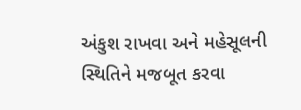અંકુશ રાખવા અને મહેસૂલની સ્થિતિને મજબૂત કરવા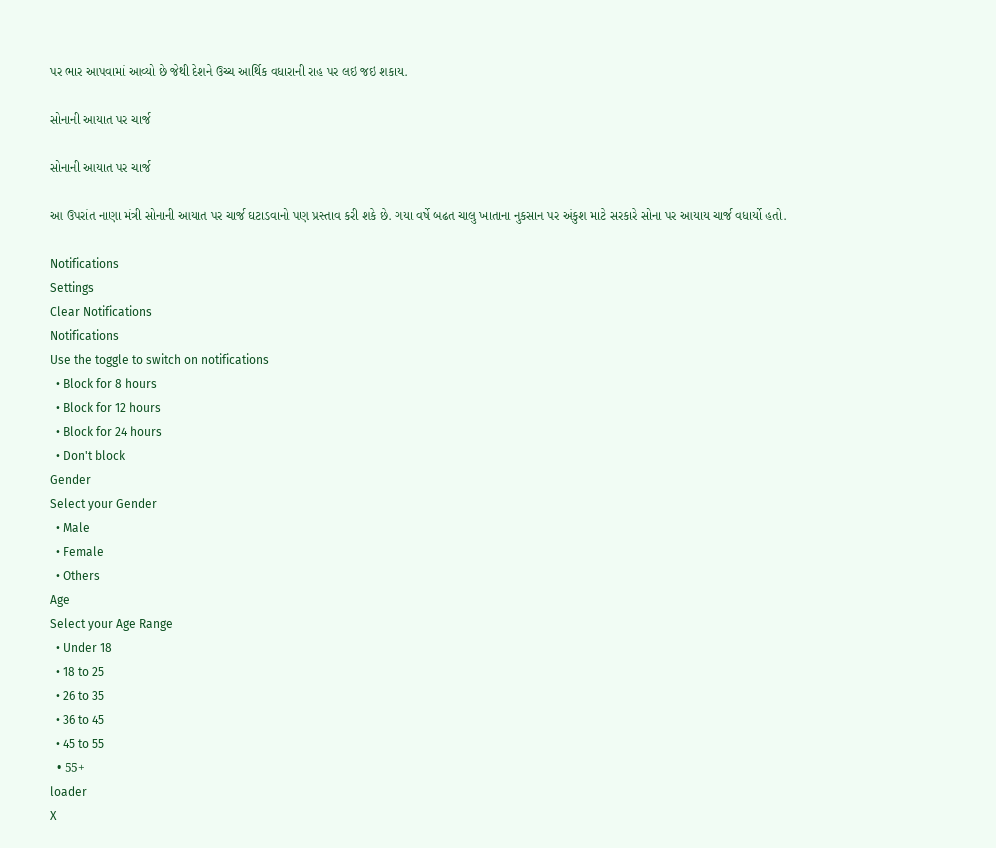પર ભાર આપવામાં આવ્યો છે જેથી દેશને ઉચ્ચ આર્થિક વધારાની રાહ પર લઇ જઇ શકાય.

સોનાની આયાત પર ચાર્જ

સોનાની આયાત પર ચાર્જ

આ ઉપરાંત નાણા મંત્રી સોનાની આયાત પર ચાર્જ ઘટાડવાનો પણ પ્રસ્તાવ કરી શકે છે. ગયા વર્ષે બઢત ચાલુ ખાતાના નુકસાન પર અંકુશ માટે સરકારે સોના પર આયાય ચાર્જ વધાર્યો હતો.

Notifications
Settings
Clear Notifications
Notifications
Use the toggle to switch on notifications
  • Block for 8 hours
  • Block for 12 hours
  • Block for 24 hours
  • Don't block
Gender
Select your Gender
  • Male
  • Female
  • Others
Age
Select your Age Range
  • Under 18
  • 18 to 25
  • 26 to 35
  • 36 to 45
  • 45 to 55
  • 55+
loader
X